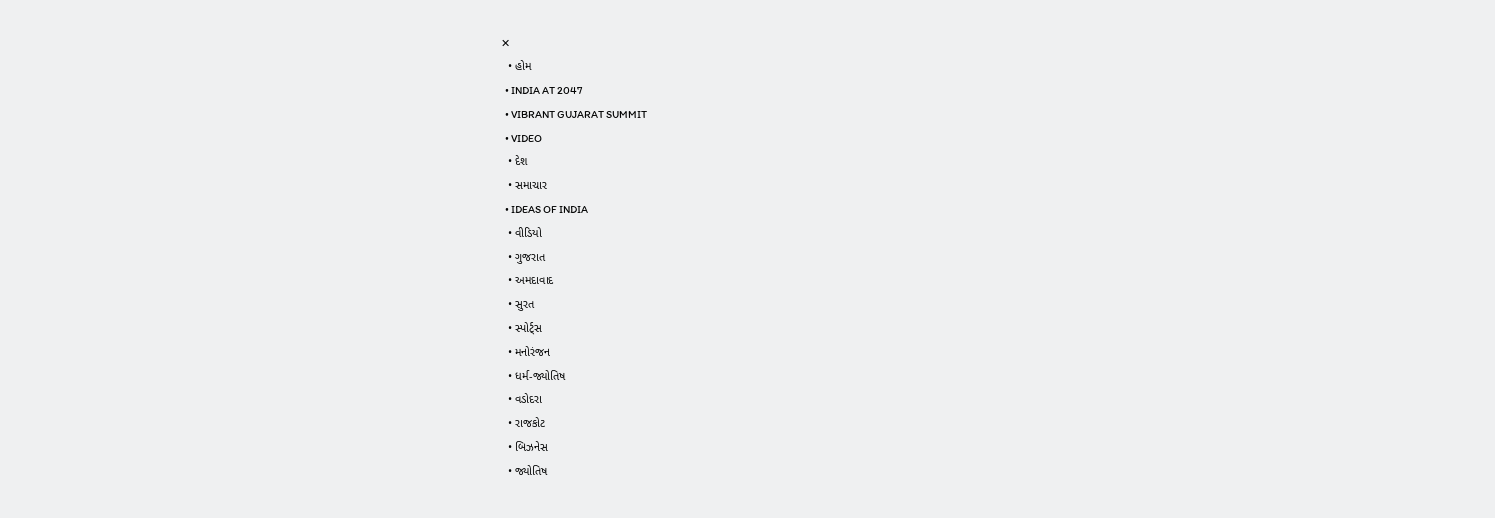✕
  • હોમ
  • INDIA AT 2047
  • VIBRANT GUJARAT SUMMIT
  • VIDEO
  • દેશ
  • સમાચાર
  • IDEAS OF INDIA
  • વીડિયો
  • ગુજરાત
  • અમદાવાદ
  • સુરત
  • સ્પોર્ટ્સ
  • મનોરંજન
  • ધર્મ-જ્યોતિષ
  • વડોદરા
  • રાજકોટ
  • બિઝનેસ
  • જ્યોતિષ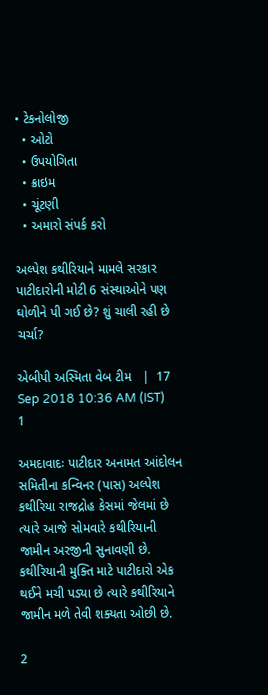• ટેકનોલોજી
  • ઓટો
  • ઉપયોગિતા
  • ક્રાઇમ
  • ચૂંટણી
  • અમારો સંપર્ક કરો

અલ્પેશ કથીરિયાને મામલે સરકાર પાટીદારોની મોટી 6 સંસ્થાઓને પણ ઘોળીને પી ગઈ છે? શું ચાલી રહી છે ચર્ચા?

એબીપી અસ્મિતા વેબ ટીમ   |  17 Sep 2018 10:36 AM (IST)
1

અમદાવાદઃ પાટીદાર અનામત આંદોલન સમિતીના કન્વિનર (પાસ) અલ્પેશ કથીરિયા રાજદ્રોહ કેસમાં જેલમાં છે ત્યારે આજે સોમવારે કથીરિયાની જામીન અરજીની સુનાવણી છે. કથીરિયાની મુક્તિ માટે પાટીદારો એક થઈને મચી પડ્યા છે ત્યારે કથીરિયાને જામીન મળે તેવી શક્યતા ઓછી છે.

2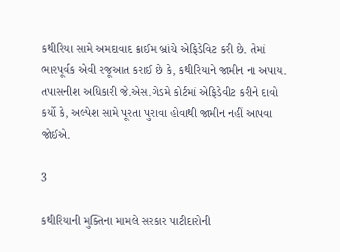કથીરિયા સામે અમદાવાદ ક્રાઈમ બ્રાંચે એફિડેવિટ કરી છે. તેમાં ભારપૂર્વક એવી રજૂઆત કરાઈ છે કે, કથીરિયાને જામીન ના અપાય. તપાસનીશ અધિકારી જે.એસ.ગેડમે કોર્ટમાં એફિડેવીટ કરીને દાવો કર્યો કે, અલ્પેશ સામે પૂરતા પુરાવા હોવાથી જામીન નહીં આપવા જોઈએ.

3

કથીરિયાની મુક્તિના મામલે સરકાર પાટીદારોની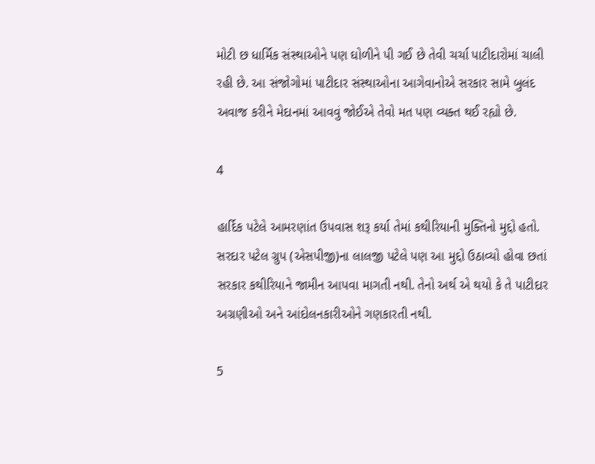મોટી છ ધાર્મિક સંસ્થાઓને પણ ઘોળીને પી ગઈ છે તેવી ચર્ચા પાટીદારોમાં ચાલી રહી છે. આ સંજોગોમાં પાટીદાર સંસ્થાઓના આગેવાનોએ સરકાર સામે બુલંદ અવાજ કરીને મેદાનમાં આવવું જોઈએ તેવો મત પણ વ્યક્ત થઈ રહ્યો છે.

4

હાર્દિક પટેલે આમરણાંત ઉપવાસ શરૂ કર્યા તેમાં કથીરિયાની મુક્તિનો મુદ્દો હતો. સરદાર પટેલ ગ્રુપ (એસપીજી)ના લાલજી પટેલે પણ આ મુદ્દો ઉઠાવ્યો હોવા છતાં સરકાર કથીરિયાને જામીન આપવા માગતી નથી. તેનો અર્થ એ થયો કે તે પાટીદાર અગ્રણીઓ અને આંદોલનકારીઓને ગણકારતી નથી.

5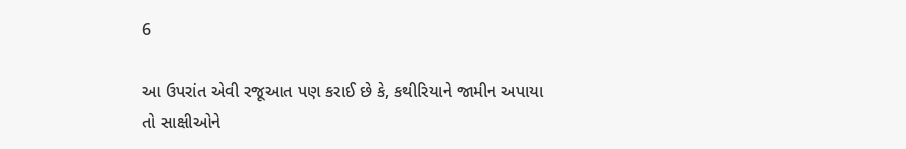6

આ ઉપરાંત એવી રજૂઆત પણ કરાઈ છે કે, કથીરિયાને જામીન અપાયા તો સાક્ષીઓને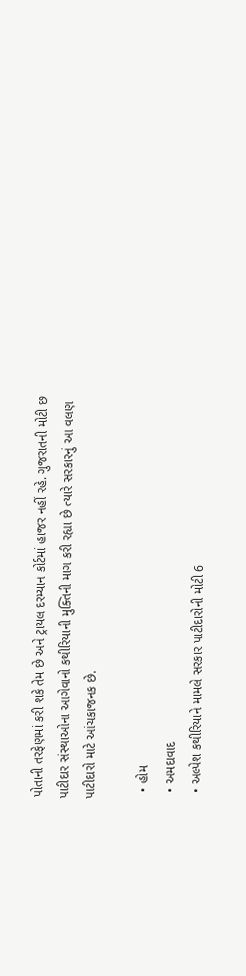પોતાની તરફેણમાં કરી શકે તેમ છે અને ટ્રાયલ દરમ્યાન કોર્ટમાં હાજર નહીં રહે. ગુજરાતની મોટી છ પાટીદાર સંસ્થાઓના આગેવાનો કથીરિયાની મુક્તિની માગ કરી રહ્યા છે ત્યારે સરકારનું આ વલણ પાટીદારો માટે આંચકાજનક છે.

  • હોમ
  • અમદાવાદ
  • અલ્પેશ કથીરિયાને મામલે સરકાર પાટીદારોની મોટી 6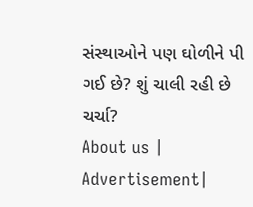સંસ્થાઓને પણ ઘોળીને પી ગઈ છે? શું ચાલી રહી છે ચર્ચા?
About us | Advertisement|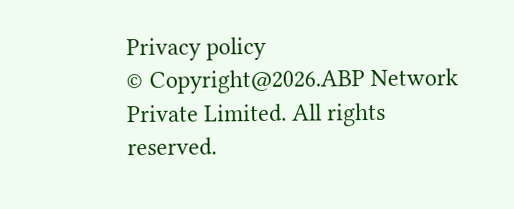Privacy policy
© Copyright@2026.ABP Network Private Limited. All rights reserved.